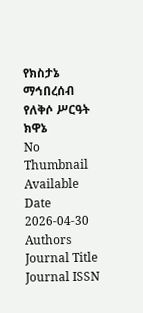የክስታኔ ማኅበረሰብ የለቅሶ ሥርዓት ክዋኔ
No Thumbnail Available
Date
2026-04-30
Authors
Journal Title
Journal ISSN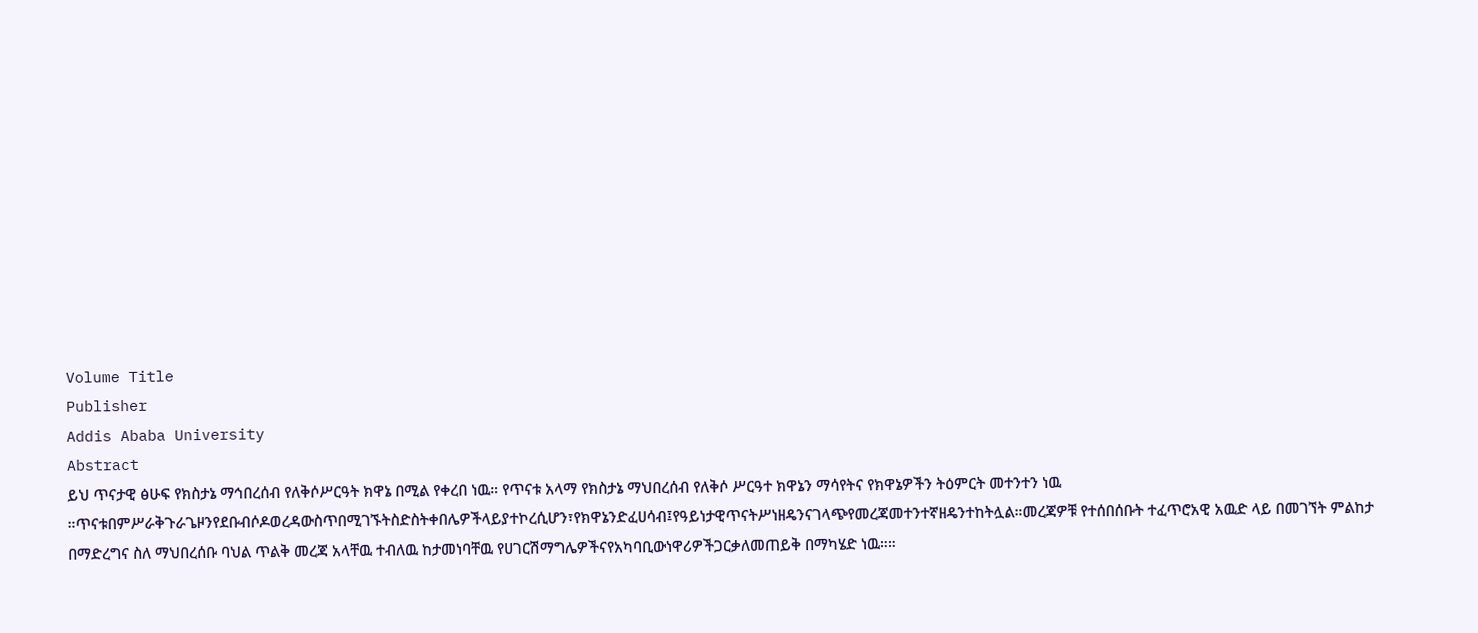Volume Title
Publisher
Addis Ababa University
Abstract
ይህ ጥናታዊ ፅሁፍ የክስታኔ ማኅበረሰብ የለቅሶሥርዓት ክዋኔ በሚል የቀረበ ነዉ። የጥናቱ አላማ የክስታኔ ማህበረሰብ የለቅሶ ሥርዓተ ክዋኔን ማሳየትና የክዋኔዎችን ትዕምርት መተንተን ነዉ ።ጥናቱበምሥራቅጉራጌዞንየደቡብሶዶወረዳውስጥበሚገኙትስድስትቀበሌዎችላይያተኮረሲሆን፣የክዋኔንድፈሀሳብ፤የዓይነታዊጥናትሥነዘዴንናገላጭየመረጃመተንተኛዘዴንተከትሏል።መረጃዎቹ የተሰበሰቡት ተፈጥሮአዊ አዉድ ላይ በመገኘት ምልከታ በማድረግና ስለ ማህበረሰቡ ባህል ጥልቅ መረጃ አላቸዉ ተብለዉ ከታመነባቸዉ የሀገርሽማግሌዎችናየአካባቢውነዋሪዎችጋርቃለመጠይቅ በማካሄድ ነዉ።።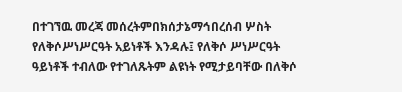በተገኘዉ መረጃ መሰረትምበክሰታኔማኅበረሰብ ሦስት የለቅሶሥነሥርዓት አይነቶች እንዳሉ፤ የለቅሶ ሥነሥርዓት ዓይነቶች ተብለው የተገለጹትም ልዩነት የሚታይባቸው በለቅሶ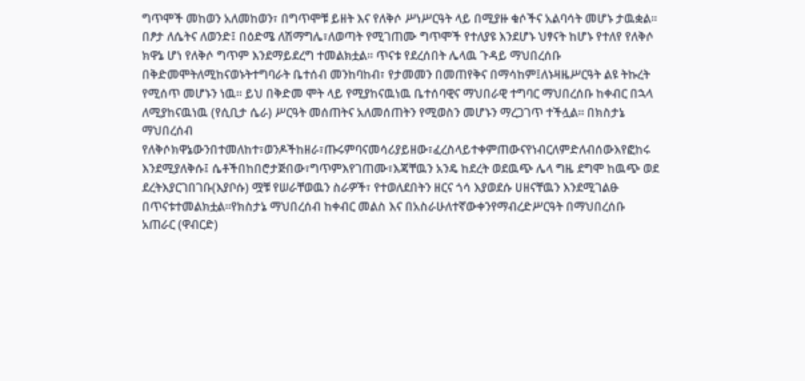ግጥሞች መከወን አለመከወን፣ በግጥሞቹ ይዘት እና የለቅሶ ሥነሥርዓት ላይ በሚያዙ ቁሶችና አልባሳት መሆኑ ታዉቋል፡፡በፆታ ለሴትና ለወንድ፤ በዕድሜ ለሽማግሌ፣ለወጣት የሚገጠሙ ግጥሞች የተለያዩ እንደሆኑ ህፃናት ከሆኑ የተለየ የለቅሶ ክዋኔ ሆነ የለቅሶ ግጥም እንደማይደረግ ተመልክቷል። ጥናቱ የደረሰበት ሌላዉ ጉዳይ ማህበረሰቡ በቅድመሞትለሚከናወኑትተግባራት ቤተሰብ መንከባከብ፣ የታመመን በመጠየቅና በማሳከም፤ለኑዛዜሥርዓት ልዩ ትኩረት የሚሰጥ መሆኑን ነዉ። ይህ በቅድመ ሞት ላይ የሚያከናዉነዉ ቤተሰባዊና ማህበራዊ ተግባር ማህበረሰቡ ከቀብር በኋላ ለሚያከናዉነዉ (የሲቢታ ሴራ) ሥርዓት መሰጠትና አለመሰጠትን የሚወስን መሆኑን ማረጋገጥ ተችሏል። በክስታኔ ማህበረሰብ የለቅሶክዋኔውንበተመለከተ፣ወንዶችከዘራ፣ጡሩምባናመሳሪያይዘው፣ፈረስላይተቀምጠውናየነብርለምድለብሰውእየፎከሩ እንደሚያለቅሱ፤ ሴቶችበከበሮታጅበው፣ግጥምእየገጠሙ፣እጃቸዉን አንዴ ከደረት ወደዉጭ ሌላ ግዜ ደግሞ ከዉጭ ወደ ደረትእያርገበገቡ(እያቦሱ) ሟቹ የሠራቸወዉን ስራዎች፣ የተወለደበትን ዘርና ጎሳ እያወደሱ ሀዘናቸዉን እንደሚገልፁ በጥናቱተመልክቷል።የክስታኔ ማህበረሰብ ከቀብር መልስ እና በአስራሁለተኛውቀንየማብረድሥርዓት በማህበረሰቡ አጠራር (ዋብርድ)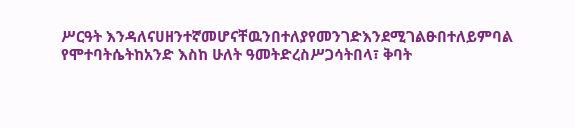ሥርዓት እንዳለናሀዘንተኛመሆናቸዉንበተለያየመንገድእንደሚገልፁበተለይምባል የሞተባትሴትከአንድ እስከ ሁለት ዓመትድረስሥጋሳትበላ፣ ቅባት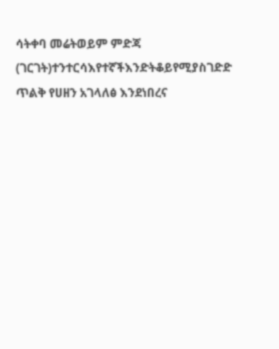ሳትቀባ መሬትወይም ምድጃ (ገርገት)ተንተርሳእየተኛችእንድትቆይየሚያስገድድ ጥልቅ የሀዘን አገላለፅ እንደነበረና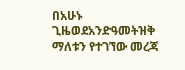በአሁኑ ጊዜወደአንድዓመትዝቅ ማለቱን የተገኘው መረጃ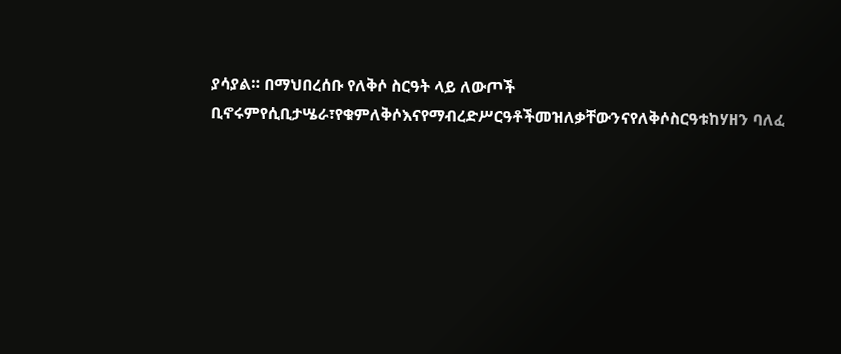ያሳያል። በማህበረሰቡ የለቅሶ ስርዓት ላይ ለውጦች ቢኖሩምየሲቢታሤራ፣የቁምለቅሶእናየማብረድሥርዓቶችመዝለቃቸውንናየለቅሶስርዓቱከሃዘን ባለፈ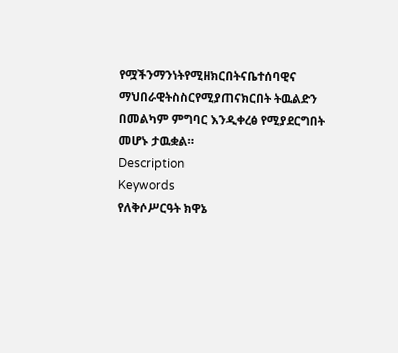የሟችንማንነትየሚዘክርበትናቤተሰባዊና ማህበራዊትስስርየሚያጠናክርበት ትዉልድን በመልካም ምግባር እንዲቀረፅ የሚያደርግበት መሆኑ ታዉቋል።
Description
Keywords
የለቅሶሥርዓት ክዋኔ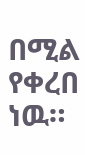በሚል የቀረበ ነዉ።